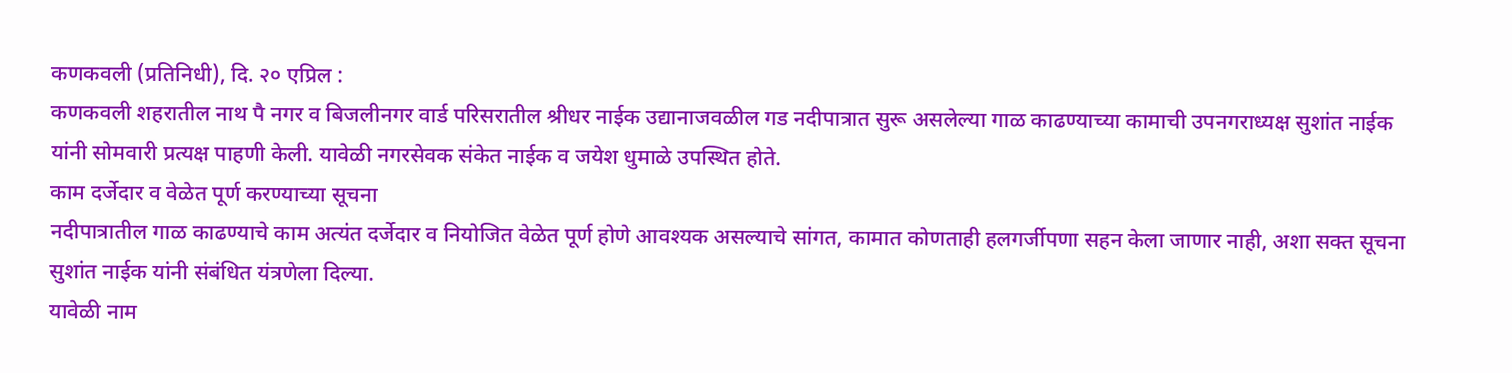कणकवली (प्रतिनिधी), दि. २० एप्रिल :
कणकवली शहरातील नाथ पै नगर व बिजलीनगर वार्ड परिसरातील श्रीधर नाईक उद्यानाजवळील गड नदीपात्रात सुरू असलेल्या गाळ काढण्याच्या कामाची उपनगराध्यक्ष सुशांत नाईक यांनी सोमवारी प्रत्यक्ष पाहणी केली. यावेळी नगरसेवक संकेत नाईक व जयेश धुमाळे उपस्थित होते.
काम दर्जेदार व वेळेत पूर्ण करण्याच्या सूचना
नदीपात्रातील गाळ काढण्याचे काम अत्यंत दर्जेदार व नियोजित वेळेत पूर्ण होणे आवश्यक असल्याचे सांगत, कामात कोणताही हलगर्जीपणा सहन केला जाणार नाही, अशा सक्त सूचना सुशांत नाईक यांनी संबंधित यंत्रणेला दिल्या.
यावेळी नाम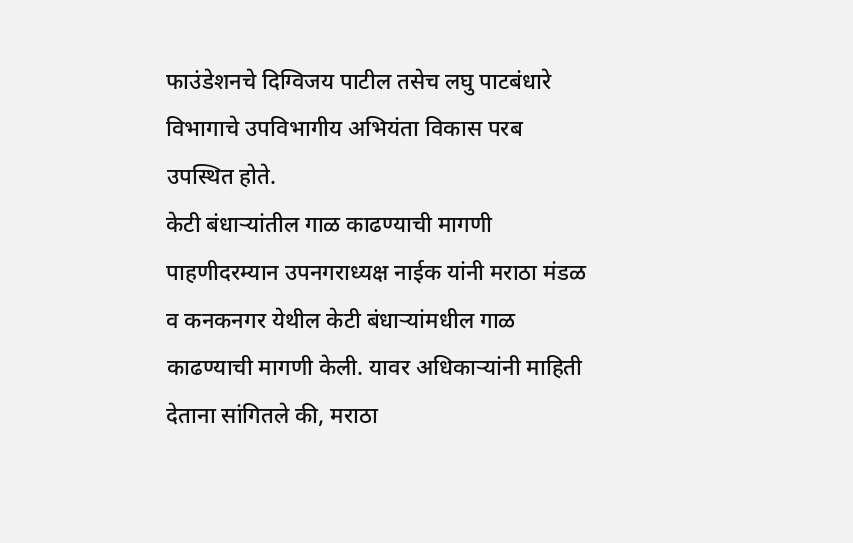फाउंडेशनचे दिग्विजय पाटील तसेच लघु पाटबंधारे विभागाचे उपविभागीय अभियंता विकास परब उपस्थित होते.
केटी बंधाऱ्यांतील गाळ काढण्याची मागणी
पाहणीदरम्यान उपनगराध्यक्ष नाईक यांनी मराठा मंडळ व कनकनगर येथील केटी बंधाऱ्यांमधील गाळ काढण्याची मागणी केली. यावर अधिकाऱ्यांनी माहिती देताना सांगितले की, मराठा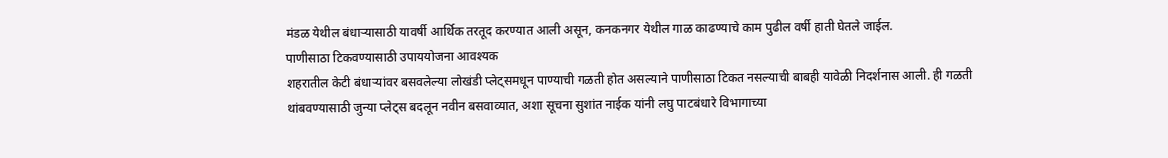मंडळ येथील बंधाऱ्यासाठी यावर्षी आर्थिक तरतूद करण्यात आली असून, कनकनगर येथील गाळ काढण्याचे काम पुढील वर्षी हाती घेतले जाईल.
पाणीसाठा टिकवण्यासाठी उपाययोजना आवश्यक
शहरातील केटी बंधाऱ्यांवर बसवलेल्या लोखंडी प्लेट्समधून पाण्याची गळती होत असल्याने पाणीसाठा टिकत नसल्याची बाबही यावेळी निदर्शनास आली. ही गळती थांबवण्यासाठी जुन्या प्लेट्स बदलून नवीन बसवाव्यात, अशा सूचना सुशांत नाईक यांनी लघु पाटबंधारे विभागाच्या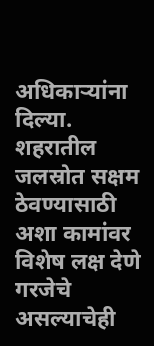अधिकाऱ्यांना दिल्या.
शहरातील जलस्रोत सक्षम ठेवण्यासाठी अशा कामांवर विशेष लक्ष देणे गरजेचे असल्याचेही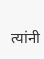त्यांनी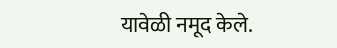यावेळी नमूद केले.